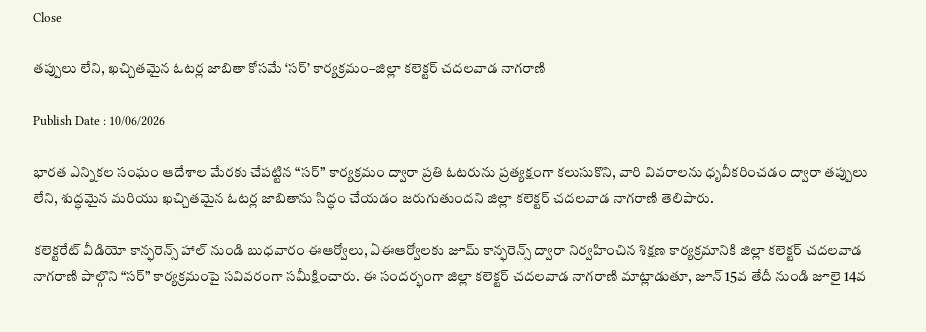Close

తప్పులు లేని, ఖచ్చితమైన ఓటర్ల జాబితా కోసమే ‘సర్’ కార్యక్రమం–జిల్లా కలెక్టర్ చదలవాడ నాగరాణి

Publish Date : 10/06/2026

భారత ఎన్నికల సంఘం ఆదేశాల మేరకు చేపట్టిన “సర్” కార్యక్రమం ద్వారా ప్రతి ఓటరును ప్రత్యక్షంగా కలుసుకొని, వారి వివరాలను ధృవీకరించడం ద్వారా తప్పులు లేని, శుద్ధమైన మరియు ఖచ్చితమైన ఓటర్ల జాబితాను సిద్ధం చేయడం జరుగుతుందని జిల్లా కలెక్టర్ చదలవాడ నాగరాణి తెలిపారు.

కలెక్టరేట్‌ వీడియో కాన్ఫరెన్స్ హాల్ నుండి బుధవారం ఈఆర్వోలు, ఏఈఆర్వోలకు జూమ్ కాన్ఫరెన్స్ ద్వారా నిర్వహించిన శిక్షణ కార్యక్రమానికి జిల్లా కలెక్టర్ చదలవాడ నాగరాణి పాల్గొని “సర్” కార్యక్రమంపై సవివరంగా సమీక్షించారు. ఈ సందర్భంగా జిల్లా కలెక్టర్ చదలవాడ నాగరాణి మాట్లాడుతూ, జూన్ 15వ తేదీ నుండి జూలై 14వ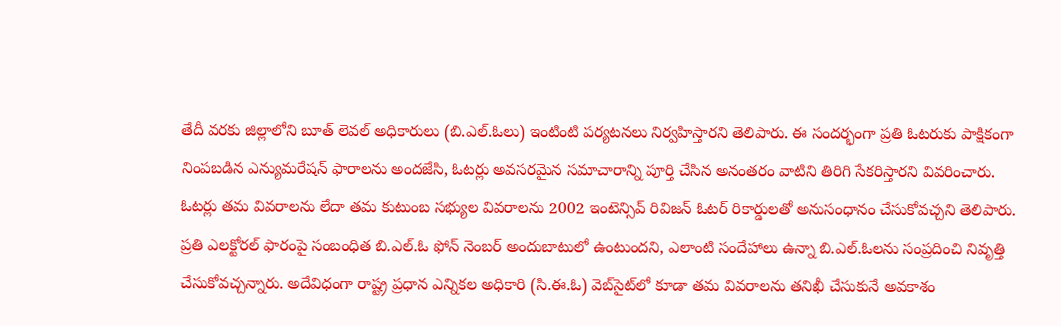తేదీ వరకు జిల్లాలోని బూత్ లెవల్ అధికారులు (బి.ఎల్.ఓలు) ఇంటింటి పర్యటనలు నిర్వహిస్తారని తెలిపారు. ఈ సందర్భంగా ప్రతి ఓటరుకు పాక్షికంగా నింపబడిన ఎన్యుమరేషన్ ఫారాలను అందజేసి, ఓటర్లు అవసరమైన సమాచారాన్ని పూర్తి చేసిన అనంతరం వాటిని తిరిగి సేకరిస్తారని వివరించారు. ఓటర్లు తమ వివరాలను లేదా తమ కుటుంబ సభ్యుల వివరాలను 2002 ఇంటెన్సివ్ రివిజన్ ఓటర్ రికార్డులతో అనుసంధానం చేసుకోవచ్చని తెలిపారు. ప్రతి ఎలక్టోరల్ ఫారంపై సంబంధిత బి.ఎల్.ఓ ఫోన్ నెంబర్ అందుబాటులో ఉంటుందని, ఎలాంటి సందేహాలు ఉన్నా బి.ఎల్.ఓలను సంప్రదించి నివృత్తి చేసుకోవచ్చన్నారు. అదేవిధంగా రాష్ట్ర ప్రధాన ఎన్నికల అధికారి (సి.ఈ.ఓ) వెబ్‌సైట్‌లో కూడా తమ వివరాలను తనిఖీ చేసుకునే అవకాశం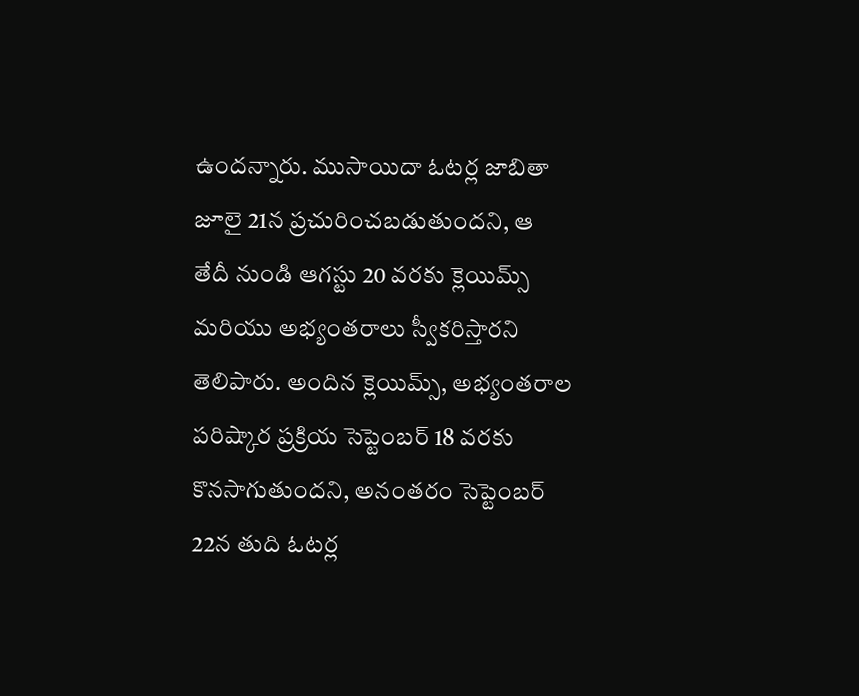ఉందన్నారు. ముసాయిదా ఓటర్ల జాబితా జూలై 21న ప్రచురించబడుతుందని, ఆ తేదీ నుండి ఆగస్టు 20 వరకు క్లెయిమ్స్ మరియు అభ్యంతరాలు స్వీకరిస్తారని తెలిపారు. అందిన క్లెయిమ్స్, అభ్యంతరాల పరిష్కార ప్రక్రియ సెప్టెంబర్ 18 వరకు కొనసాగుతుందని, అనంతరం సెప్టెంబర్ 22న తుది ఓటర్ల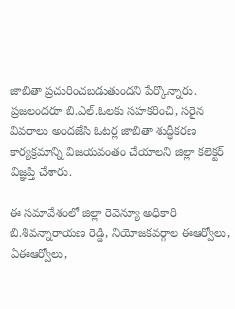జాబితా ప్రచురించబడుతుందని పేర్కొన్నారు. ప్రజలందరూ బి.ఎల్.ఓలకు సహకరించి, సరైన వివరాలు అందజేసి ఓటర్ల జాబితా శుద్ధీకరణ కార్యక్రమాన్ని విజయవంతం చేయాలని జిల్లా కలెక్టర్ విజ్ఞప్తి చేశారు.

ఈ సమావేశంలో జిల్లా రెవెన్యూ అధికారి బి.శివన్నారాయణ రెడ్డి, నియోజకవర్గాల ఈఆర్వోలు, ఏఈఆర్వోలు,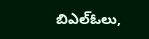బిఎల్ఓలు,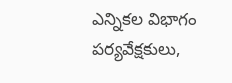ఎన్నికల విభాగం పర్యవేక్షకులు,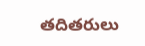తదితరులు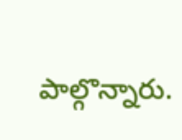పాల్గొన్నారు.